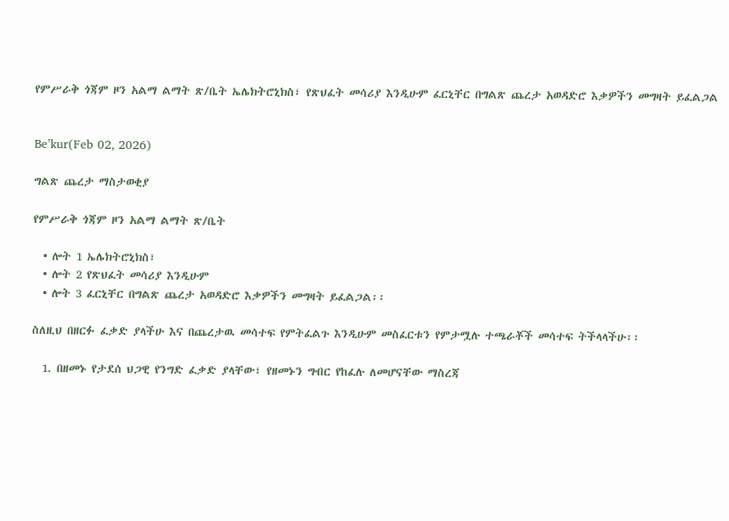የምሥራቅ ጎጃም ዞን አልማ ልማት ጽ/ቤት ኤሌክትሮኒክስ፣ የጽህፈት መሳሪያ እንዲሁም ፈርኒቸር በግልጽ ጨረታ አወዳድሮ እቃዎችን መግዛት ይፈልጋል


Be’kur(Feb 02, 2026)

ግልጽ ጨረታ ማስታወቂያ

የምሥራቅ ጎጃም ዞን አልማ ልማት ጽ/ቤት

  • ሎት 1 ኤሌክትሮኒክስ፣
  • ሎት 2 የጽህፈት መሳሪያ እንዲሁም
  • ሎት 3 ፈርኒቸር በግልጽ ጨረታ አወዳድሮ እቃዎችን መግዛት ይፈልጋል፡፡

ስለዚህ በዘርፉ ፈቃድ ያላችሁ እና በጨረታዉ መሳተፍ የምትፈልጉ እንዲሁም መስፈርቱን የምታሟሉ ተጫራቾች መሳተፍ ትችላላችሁ፡፡

  1. በዘመኑ የታደሰ ህጋዊ የንግድ ፈቃድ ያላቸው፣ የዘመኑን ግብር የከፈሉ ለመሆናቸው ማስረጃ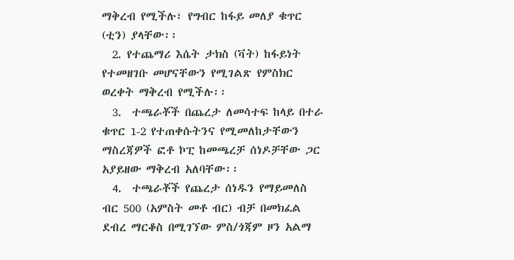ማቅረብ የሚችሉ፣ የግብር ከፋይ መለያ ቁጥር (ቲን) ያላቸው፡፡
  2. የተጨማሪ እሴት ታክስ (ቫት) ከፋይነት የተመዘገቡ መሆናቸውን የሚገልጽ የምስክር ወረቀት ማቅረብ የሚችሉ፡፡
  3.  ተጫራቾች በጨረታ ለመሳተፍ ከላይ በተራ ቁጥር 1-2 የተጠቀሱትንና የሚመለከታቸውን ማስረጃዎች ፎቶ ኮፒ ከመጫረቻ ሰነዶቻቸው ጋር አያይዘው ማቅረብ አለባቸው፡፡
  4.  ተጫራቾች የጨረታ ሰነዱን የማይመለስ ብር 500 (አምስት መቶ ብር) ብቻ በመክፈል ደብረ ማርቆስ በሚገኘው ምስ/ጎጃም ዞን አልማ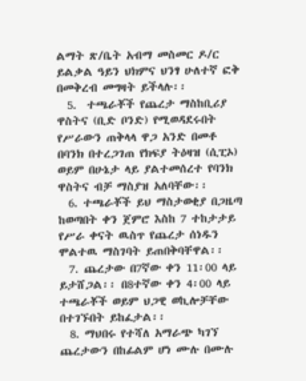ልማት ጽ/ቤት አብማ መስመር ዶ/ር ይልቃል ዓይን ህክምና ህንፃ ሁለተኛ ፎቅ በመቅረብ መግዛት ይችላሉ፡፡
  5.  ተጫራቾች የጨረታ ማስከቢሪያ ዋስትና (ቢድ ቦንድ) የሚወዳደሩበት የሥራውን ጠቅላላ ዋጋ አንድ በመቶ በባንክ በተረጋገጠ የክፍያ ትዕዛዝ (ሲፒኦ) ወይም በሁኔታ ላይ ያልተመሰረተ የባንክ ዋስትና ብቻ ማስያዝ አለባቸው፡፡
  6. ተጫራቾች ይህ ማስታወቂያ በጋዜጣ ከወጣበት ቀን ጀምሮ እስከ 7 ተከታታይ የሥራ ቀናት ዉስጥ የጨረታ ሰነዱን ሞልተዉ ማስገባት ይጠበቅባቸዋል፡፡
  7. ጨረታው በ7ኛው ቀን 11፡00 ላይ ይታሸጋል፡፡ በ8ተኛው ቀን 4፡00 ላይ ተጫራቾች ወይም ህጋዊ ወኪሎቻቸው በተገኙበት ይከፈታል፡፡
  8. ማህበሩ የተሻለ አማራጭ ካገኘ ጨረታውን በከፊልም ሆነ ሙሉ በሙሉ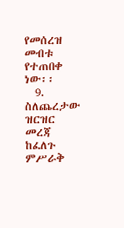የመሰረዝ መብቱ የተጠበቀ ነው፡፡
  9. ስለጨረታው ዝርዝር መረጃ ከፈለጉ ምሥራቅ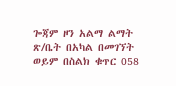ጐጃም ዞን አልማ ልማት ጽ/ቤት በአካል በመገኘት ወይም በስልክ ቁጥር 058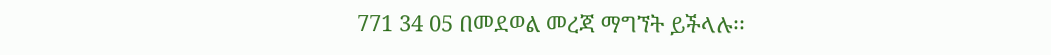771 34 05 በመደወል መረጃ ማግኘት ይችላሉ፡፡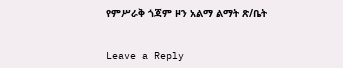የምሥራቅ ጎጃም ዞን አልማ ልማት ጽ/ቤት


Leave a Reply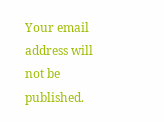Your email address will not be published.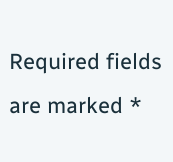Required fields are marked *